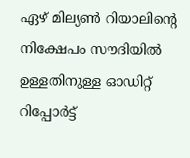ഏഴ് മില്യൺ റിയാലിന്റെ നിക്ഷേപം സൗദിയിൽ ഉള്ളതിനുള്ള ഓഡിറ്റ് റിപ്പോർട്ട്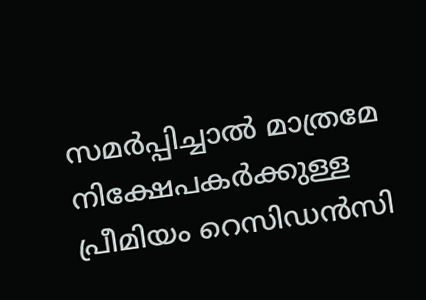സമർപ്പിച്ചാൽ മാത്രമേ നിക്ഷേപകർക്കുള്ള പ്രീമിയം റെസിഡൻസി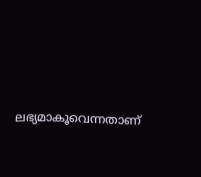ലഭ്യമാകൂവെന്നതാണ്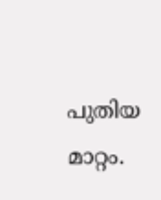പുതിയ മാറ്റം.